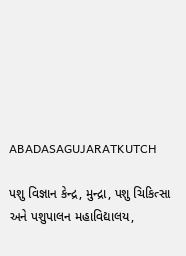ABADASAGUJARATKUTCH

પશુ વિજ્ઞાન કેન્દ્ર, મુન્દ્રા, પશુ ચિકિત્સા અને પશુપાલન મહાવિદ્યાલય,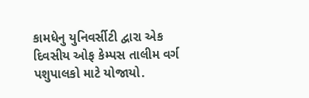કામધેનુ યુનિવર્સીટી દ્વારા એક દિવસીય ઓફ કેમ્પસ તાલીમ વર્ગ પશુપાલકો માટે યોજાયો.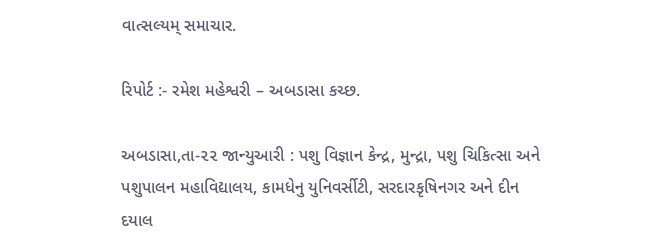વાત્સલ્યમ્ સમાચાર.

રિપોર્ટ :- રમેશ મહેશ્વરી – અબડાસા કચ્છ.

અબડાસા,તા-૨૨ જાન્યુઆરી : પશુ વિજ્ઞાન કેન્દ્ર, મુન્દ્રા, પશુ ચિકિત્સા અને પશુપાલન મહાવિદ્યાલય, કામધેનુ યુનિવર્સીટી, સરદારકૃષિનગર અને દીન દયાલ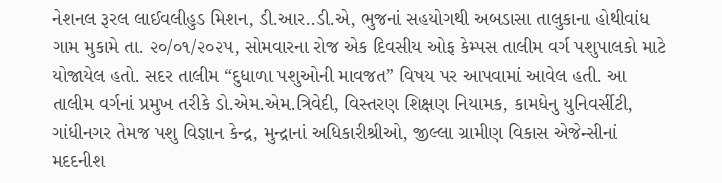નેશનલ રૂરલ લાઈવલીહુડ મિશન, ડી.આર..ડી.એ, ભુજનાં સહયોગથી અબડાસા તાલુકાના હોથીવાંધ ગામ મુકામે તા. ૨૦/૦૧/૨૦૨૫, સોમવારના રોજ એક દિવસીય ઓફ કેમ્પસ તાલીમ વર્ગ પશુપાલકો માટે યોજાયેલ હતો. સદર તાલીમ “દુધાળા પશુઓની માવજત” વિષય પર આપવામાં આવેલ હતી. આ તાલીમ વર્ગનાં પ્રમુખ તરીકે ડો.એમ.એમ.ત્રિવેદી, વિસ્તરણ શિક્ષણ નિયામક, કામધેનુ યુનિવર્સીટી, ગાંધીનગર તેમજ પશુ વિજ્ઞાન કેન્દ્ર, મુન્દ્રાનાં અધિકારીશ્રીઓ, જીલ્લા ગ્રામીણ વિકાસ એજેન્સીનાં મદદનીશ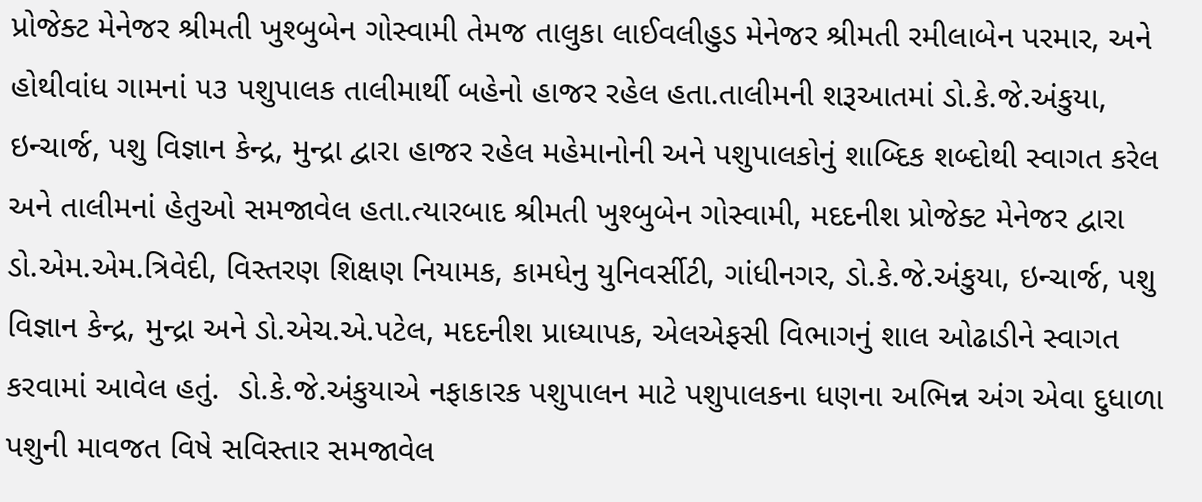પ્રોજેક્ટ મેનેજર શ્રીમતી ખુશ્બુબેન ગોસ્વામી તેમજ તાલુકા લાઈવલીહુડ મેનેજર શ્રીમતી રમીલાબેન પરમાર, અને હોથીવાંધ ગામનાં ૫૩ પશુપાલક તાલીમાર્થી બહેનો હાજર રહેલ હતા.તાલીમની શરૂઆતમાં ડો.કે.જે.અંકુયા, ઇન્ચાર્જ, પશુ વિજ્ઞાન કેન્દ્ર, મુન્દ્રા દ્વારા હાજર રહેલ મહેમાનોની અને પશુપાલકોનું શાબ્દિક શબ્દોથી સ્વાગત કરેલ અને તાલીમનાં હેતુઓ સમજાવેલ હતા.ત્યારબાદ શ્રીમતી ખુશ્બુબેન ગોસ્વામી, મદદનીશ પ્રોજેક્ટ મેનેજર દ્વારા ડો.એમ.એમ.ત્રિવેદી, વિસ્તરણ શિક્ષણ નિયામક, કામધેનુ યુનિવર્સીટી, ગાંધીનગર, ડો.કે.જે.અંકુયા, ઇન્ચાર્જ, પશુ વિજ્ઞાન કેન્દ્ર, મુન્દ્રા અને ડો.એચ.એ.પટેલ, મદદનીશ પ્રાધ્યાપક, એલએફસી વિભાગનું શાલ ઓઢાડીને સ્વાગત કરવામાં આવેલ હતું.  ડો.કે.જે.અંકુયાએ નફાકારક પશુપાલન માટે પશુપાલકના ધણના અભિન્ન અંગ એવા દુધાળા પશુની માવજત વિષે સવિસ્તાર સમજાવેલ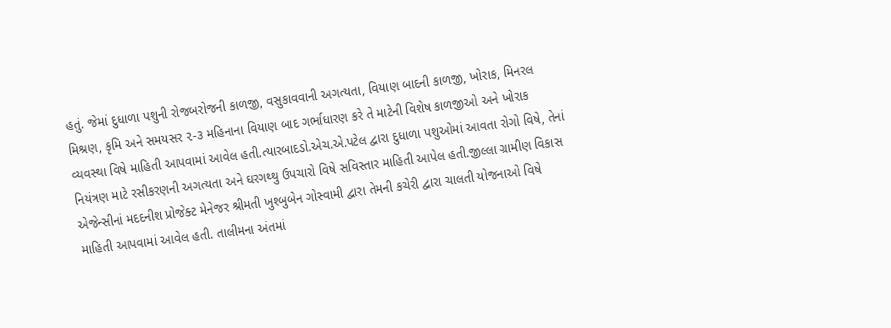હતું. જેમાં દુધાળા પશુની રોજબરોજની કાળજી, વસુકાવવાની અગત્યતા, વિયાણ બાદની કાળજી, ખોરાક, મિનરલ મિશ્રણ, કૃમિ અને સમયસર ૨-૩ મહિનાના વિયાણ બાદ ગર્ભાધારણ કરે તે માટેની વિશેષ કાળજીઓ અને ખોરાક વ્યવસ્થા વિષે માહિતી આપવામાં આવેલ હતી.ત્યારબાદડો.એચ.એ.પટેલ દ્વારા દુધાળા પશુઓમાં આવતા રોગો વિષે, તેનાં નિયંત્રણ માટે રસીકરણની અગત્યતા અને ઘરગથ્થુ ઉપચારો વિષે સવિસ્તાર માહિતી આપેલ હતી.જીલ્લા ગ્રામીણ વિકાસ એજેન્સીનાં મદદનીશ પ્રોજેક્ટ મેનેજર શ્રીમતી ખુશ્બુબેન ગોસ્વામી દ્વારા તેમની કચેરી દ્વારા ચાલતી યોજનાઓ વિષે માહિતી આપવામાં આવેલ હતી. તાલીમના અંતમાં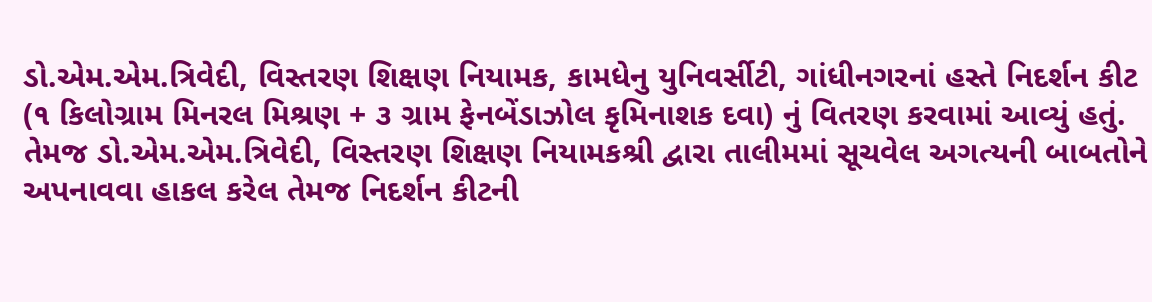ડો.એમ.એમ.ત્રિવેદી, વિસ્તરણ શિક્ષણ નિયામક, કામધેનુ યુનિવર્સીટી, ગાંધીનગરનાં હસ્તે નિદર્શન કીટ (૧ કિલોગ્રામ મિનરલ મિશ્રણ + ૩ ગ્રામ ફેનબેંડાઝોલ કૃમિનાશક દવા) નું વિતરણ કરવામાં આવ્યું હતું. તેમજ ડો.એમ.એમ.ત્રિવેદી, વિસ્તરણ શિક્ષણ નિયામકશ્રી દ્વારા તાલીમમાં સૂચવેલ અગત્યની બાબતોને અપનાવવા હાકલ કરેલ તેમજ નિદર્શન કીટની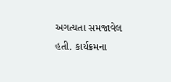અગત્યતા સમજાવેલ હતી. કાર્યક્રમના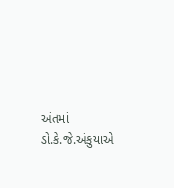અંતમાં ડો.કે.જે.અંકુયાએ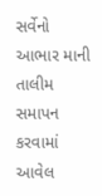સર્વેનો આભાર માની તાલીમ સમાપન કરવામાં આવેલ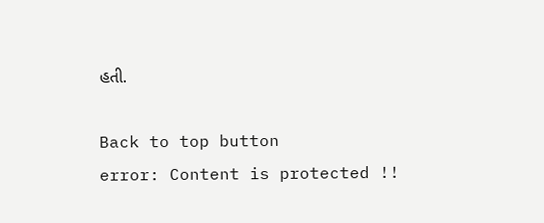હતી.

Back to top button
error: Content is protected !!